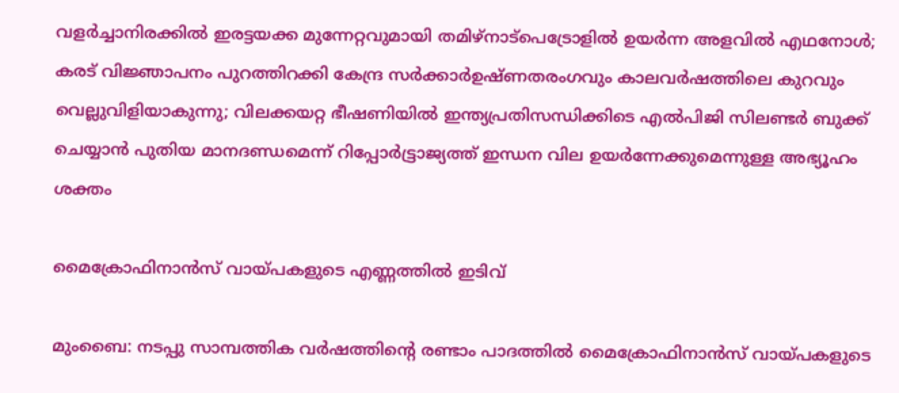വളർച്ചാനിരക്കിൽ ഇരട്ടയക്ക മുന്നേറ്റവുമായി തമിഴ്നാട്പെട്രോളിൽ ഉയർന്ന അളവിൽ എഥനോൾ; കരട് വിജ്ഞാപനം പുറത്തിറക്കി കേന്ദ്ര സർക്കാർഉഷ്ണതരംഗവും കാലവർഷത്തിലെ കുറവും വെല്ലുവിളിയാകുന്നു; വിലക്കയറ്റ ഭീഷണിയില്‍ ഇന്ത്യപ്രതിസന്ധിക്കിടെ എൽപിജി സിലണ്ടർ ബുക്ക് ചെയ്യാൻ പുതിയ മാനദണ്ഡമെന്ന് റിപ്പോര്‍ട്ട്രാജ്യത്ത് ഇന്ധന വില ഉയർന്നേക്കുമെന്നുള്ള അഭ്യൂഹം ശക്തം

മൈക്രോഫിനാന്‍സ് വായ്പകളുടെ എണ്ണത്തില്‍ ഇടിവ്

മുംബൈ: നടപ്പു സാമ്പത്തിക വര്‍ഷത്തിന്‍റെ രണ്ടാം പാദത്തില്‍ മൈക്രോഫിനാൻസ് വായ്പകളുടെ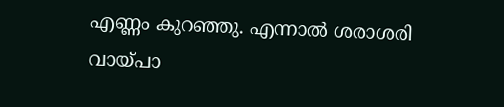എണ്ണം കുറഞ്ഞു. എന്നാൽ ശരാശരി വായ്പാ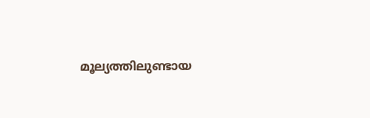മൂല്യത്തിലുണ്ടായ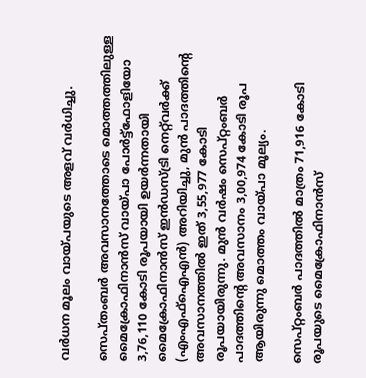വർധന മൂലം വായ്പയുടെ അളവ് വർധിച്ചു.

സെപ്തംബർ അവസാനത്തോടെ മൊത്തത്തിലുള്ള മൈക്രോഫിനാന്‍സ് വായ്പാ പോർട്ട്‌ഫോളിയോ 3,76,110 കോടി രൂപയായി ഉയർന്നതായി മൈക്രോഫിനാൻസ് ഇൻഡസ്ട്രി നെറ്റ്‌വർക്ക് (എംഎഫ്‌ഐഎൻ) അറിയിച്ചു, മുൻ പാദത്തിന്‍റെ അവസാനത്തില്‍ ഇത് 3,55,977 കോടി രൂപയായിരുന്നു. മുന്‍ വര്‍ഷം സെപ്റ്റംബര്‍ പാദത്തിന്‍റെ അവസാനം 3,00,974 കോടി രൂപ ആയിരുന്നു മൊത്തം വായ്പാ മൂല്യം.

സെപ്‍റ്റംബർ പാദത്തിൽ മാത്രം 71,916 കോടി രൂപയുടെ മൈക്രോഫിനാന്‍സ്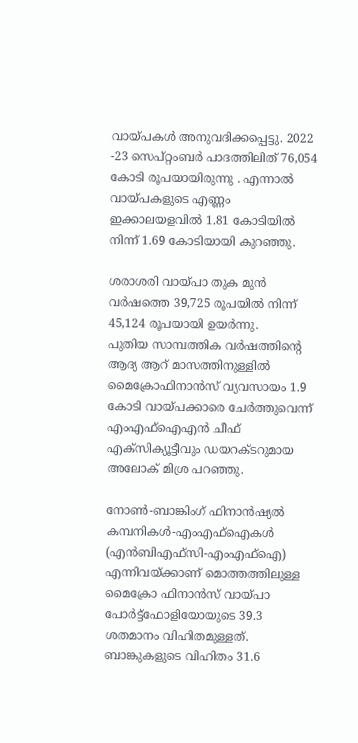വായ്പകള്‍ അനുവദിക്കപ്പെട്ടു. 2022 -23 സെപ്റ്റംബര്‍ പാദത്തിലിത് 76,054 കോടി രൂപയായിരുന്നു . എന്നാൽ വായ്പകളുടെ എണ്ണം ഇക്കാലയളവില്‍ 1.81 കോടിയിൽ നിന്ന് 1.69 കോടിയായി കുറഞ്ഞു.

ശരാശരി വായ്പാ തുക മുന്‍ വര്‍ഷത്തെ 39,725 രൂപയിൽ നിന്ന് 45,124 രൂപയായി ഉയർന്നു.
പുതിയ സാമ്പത്തിക വർഷത്തിന്റെ ആദ്യ ആറ് മാസത്തിനുള്ളിൽ മൈക്രോഫിനാന്‍സ് വ്യവസായം 1.9 കോടി വായ്പക്കാരെ ചേർത്തുവെന്ന് എം‌എഫ്‌ഐ‌എൻ ചീഫ് എക്‌സിക്യൂട്ടീവും ഡയറക്ടറുമായ അലോക് മിശ്ര പറഞ്ഞു.

നോൺ-ബാങ്കിംഗ് ഫിനാൻഷ്യൽ കമ്പനികള്‍-എംഎഫ്‌ഐകൾ (എൻബിഎഫ്‌സി-എംഎഫ്‌ഐ) എന്നിവയ്ക്കാണ് മൊത്തത്തിലുള്ള മൈക്രോ ഫിനാന്‍സ് വായ്പാ പോർട്ട്‌ഫോളിയോയുടെ 39.3 ശതമാനം വിഹിതമുള്ളത്. ബാങ്കുകളുടെ വിഹിതം 31.6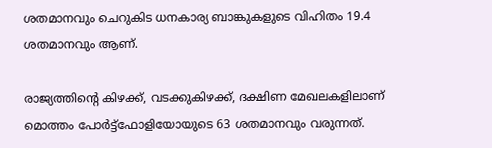ശതമാനവും ചെറുകിട ധനകാര്യ ബാങ്കുകളുടെ വിഹിതം 19.4 ശതമാനവും ആണ്.

രാജ്യത്തിന്‍റെ കിഴക്ക്, വടക്കുകിഴക്ക്, ദക്ഷിണ മേഖലകളിലാണ് മൊത്തം പോർട്ട്‌ഫോളിയോയുടെ 63 ശതമാനവും വരുന്നത്.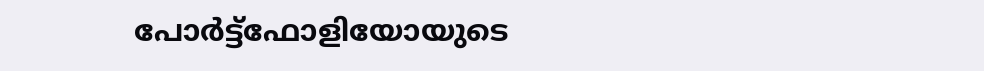പോർട്ട്‌ഫോളിയോയുടെ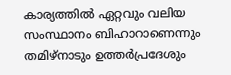കാര്യത്തിൽ ഏറ്റവും വലിയ സംസ്ഥാനം ബിഹാറാണെന്നും തമിഴ്‌നാടും ഉത്തർപ്രദേശും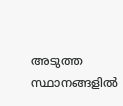അടുത്ത സ്ഥാനങ്ങളില്‍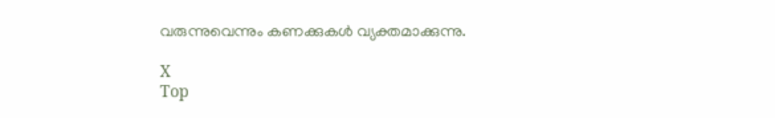വരുന്നുവെന്നും കണക്കുകള്‍ വ്യക്തമാക്കുന്നു.

X
Top